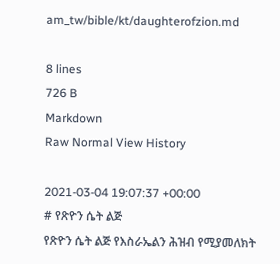am_tw/bible/kt/daughterofzion.md

8 lines
726 B
Markdown
Raw Normal View History

2021-03-04 19:07:37 +00:00
# የጽዮን ሴት ልጅ
የጽዮን ሴት ልጅ የእስራኤልን ሕዝብ የሚያመለክት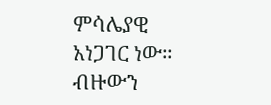ምሳሌያዊ አነጋገር ነው። ብዙውን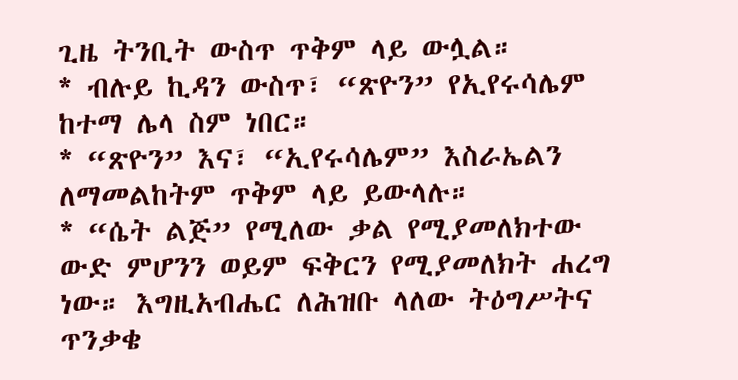ጊዜ ትንቢት ውስጥ ጥቅም ላይ ውሏል።
* ብሉይ ኪዳን ውስጥ፣ “ጽዮን” የኢየሩሳሌም ከተማ ሌላ ስም ነበር።
* “ጽዮን” እና፣ “ኢየሩሳሌም” እስራኤልን ለማመልከትም ጥቅም ላይ ይውላሉ።
* “ሴት ልጅ” የሚለው ቃል የሚያመለክተው ውድ ምሆንን ወይም ፍቅርን የሚያመለክት ሐረግ ነው። እግዚአብሔር ለሕዝቡ ላለው ትዕግሥትና ጥንቃቄ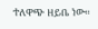ተለዋጭ ዘይቤ ነው።